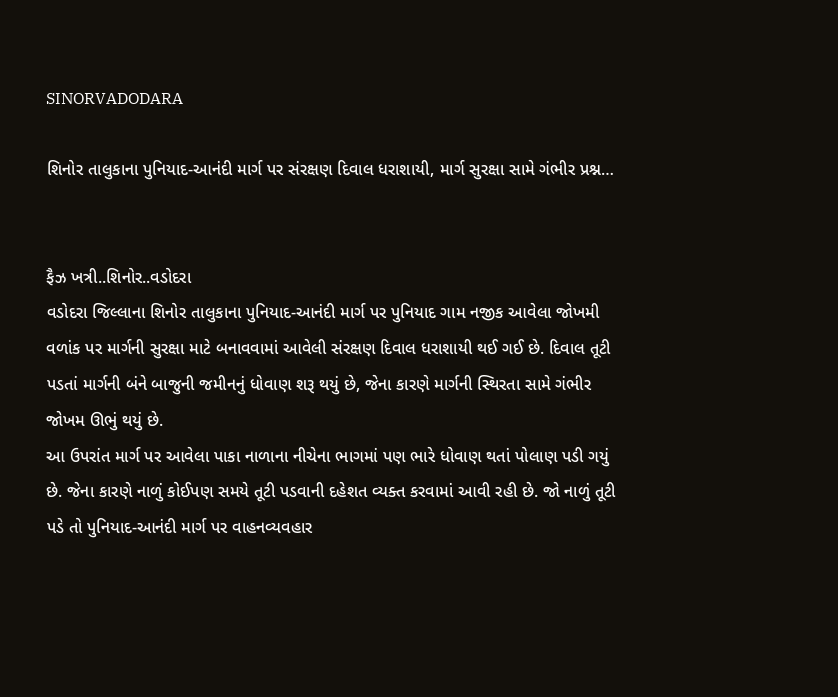SINORVADODARA

શિનોર તાલુકાના પુનિયાદ-આનંદી માર્ગ પર સંરક્ષણ દિવાલ ધરાશાયી, માર્ગ સુરક્ષા સામે ગંભીર પ્રશ્ન…


ફૈઝ ખત્રી..શિનોર..વડોદરા
વડોદરા જિલ્લાના શિનોર તાલુકાના પુનિયાદ-આનંદી માર્ગ પર પુનિયાદ ગામ નજીક આવેલા જોખમી વળાંક પર માર્ગની સુરક્ષા માટે બનાવવામાં આવેલી સંરક્ષણ દિવાલ ધરાશાયી થઈ ગઈ છે. દિવાલ તૂટી પડતાં માર્ગની બંને બાજુની જમીનનું ધોવાણ શરૂ થયું છે, જેના કારણે માર્ગની સ્થિરતા સામે ગંભીર જોખમ ઊભું થયું છે.
આ ઉપરાંત માર્ગ પર આવેલા પાકા નાળાના નીચેના ભાગમાં પણ ભારે ધોવાણ થતાં પોલાણ પડી ગયું છે. જેના કારણે નાળું કોઈપણ સમયે તૂટી પડવાની દહેશત વ્યક્ત કરવામાં આવી રહી છે. જો નાળું તૂટી પડે તો પુનિયાદ-આનંદી માર્ગ પર વાહનવ્યવહાર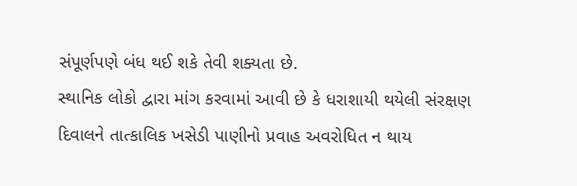સંપૂર્ણપણે બંધ થઈ શકે તેવી શક્યતા છે.
સ્થાનિક લોકો દ્વારા માંગ કરવામાં આવી છે કે ધરાશાયી થયેલી સંરક્ષણ દિવાલને તાત્કાલિક ખસેડી પાણીનો પ્રવાહ અવરોધિત ન થાય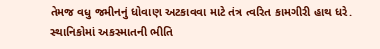તેમજ વધુ જમીનનું ધોવાણ અટકાવવા માટે તંત્ર ત્વરિત કામગીરી હાથ ધરે. સ્થાનિકોમાં અકસ્માતની ભીતિ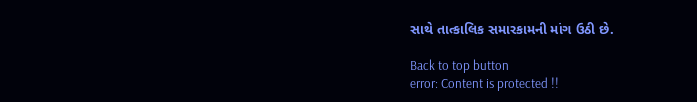સાથે તાત્કાલિક સમારકામની માંગ ઉઠી છે.

Back to top button
error: Content is protected !!